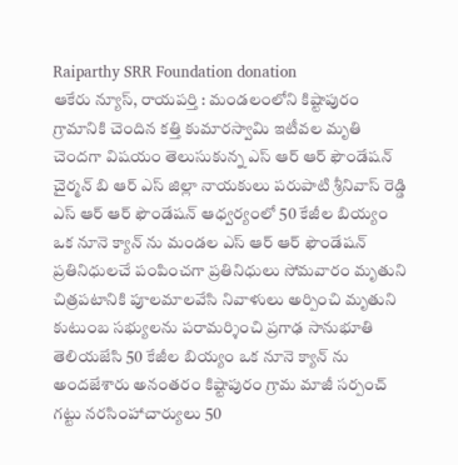Raiparthy SRR Foundation donation
ఆకేరు న్యూస్, రాయపర్తి : మండలంలోని కిష్టాపురం గ్రామానికి చెందిన కత్తి కుమారస్వామి ఇటీవల మృతి చెందగా విషయం తెలుసుకున్న ఎస్ ఆర్ ఆర్ ఫౌండేషన్ చైర్మన్ బి ఆర్ ఎస్ జిల్లా నాయకులు పరుపాటి శ్రీనివాస్ రెడ్డి ఎస్ ఆర్ ఆర్ ఫౌండేషన్ ఆధ్వర్యంలో 50 కేజీల బియ్యం ఒక నూనె క్యాన్ ను మండల ఎస్ ఆర్ ఆర్ ఫౌండేషన్ ప్రతినిధులచే పంపించగా ప్రతినిధులు సోమవారం మృతుని చిత్రపటానికి పూలమాలవేసి నివాళులు అర్పించి మృతుని కుటుంబ సభ్యులను పరామర్శించి ప్రగాఢ సానుభూతి తెలియజేసి 50 కేజీల బియ్యం ఒక నూనె క్యాన్ ను అందజేశారు అనంతరం కిష్టాపురం గ్రామ మాజీ సర్పంచ్ గట్టు నరసింహాచార్యులు 50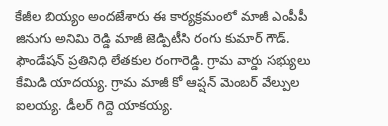కేజీల బియ్యం అందజేశారు ఈ కార్యక్రమంలో మాజీ ఎంపీపీ జినుగు అనిమి రెడ్డి మాజీ జెడ్పిటీసి రంగు కుమార్ గౌడ్. ఫౌండేషన్ ప్రతినిధి లేతకుల రంగారెడ్డి. గ్రామ వార్డు సభ్యులు కేమిడి యాదయ్య. గ్రామ మాజీ కో ఆప్షన్ మెంబర్ వేల్పుల ఐలయ్య. డీలర్ గిద్దె యాకయ్య.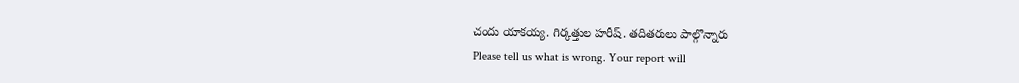చందు యాకయ్య. గిర్కత్తుల హరీష్. తదితరులు పాల్గొన్నారు
Please tell us what is wrong. Your report will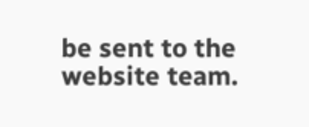be sent to the website team.